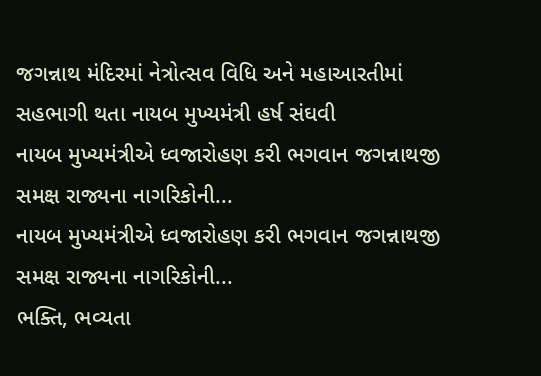જગન્નાથ મંદિરમાં નેત્રોત્સવ વિધિ અને મહાઆરતીમાં સહભાગી થતા નાયબ મુખ્યમંત્રી હર્ષ સંઘવી
નાયબ મુખ્યમંત્રીએ ધ્વજારોહણ કરી ભગવાન જગન્નાથજી સમક્ષ રાજ્યના નાગરિકોની...
નાયબ મુખ્યમંત્રીએ ધ્વજારોહણ કરી ભગવાન જગન્નાથજી સમક્ષ રાજ્યના નાગરિકોની...
ભક્તિ, ભવ્યતા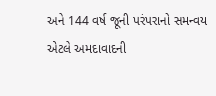અને 144 વર્ષ જૂની પરંપરાનો સમન્વય એટલે અમદાવાદની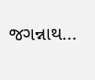જગન્નાથ...